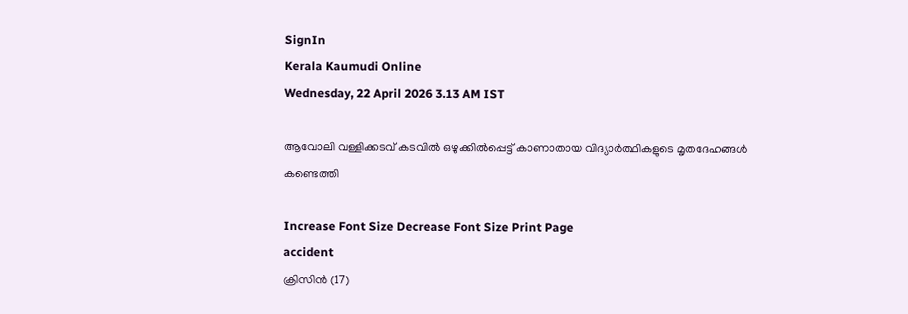SignIn
Kerala Kaumudi Online
Wednesday, 22 April 2026 3.13 AM IST

ആവോലി വള്ളിക്കടവ് കടവിൽ ഒഴുക്കിൽപ്പെട്ട് കാണാതായ വിദ്യാർത്ഥികളുടെ മൃതദേഹങ്ങൾ കണ്ടെത്തി

Increase Font Size Decrease Font Size Print Page
accident
ക്രിസിൻ (17)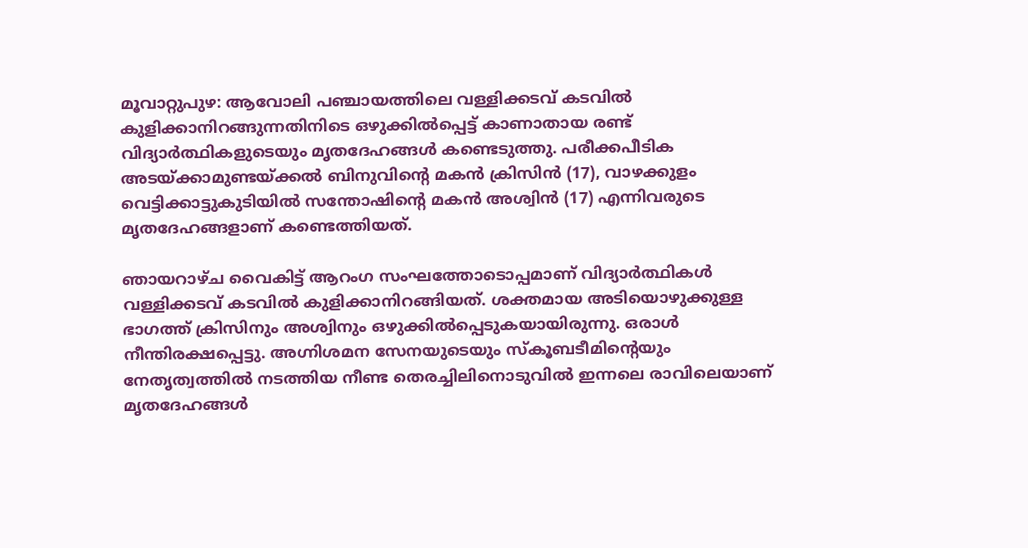മൂവാറ്റുപുഴ: ആവോലി പഞ്ചായത്തിലെ വള്ളിക്കടവ് കടവിൽ കുളിക്കാനിറങ്ങുന്നതിനിടെ ഒഴുക്കിൽപ്പെട്ട് കാണാതായ രണ്ട് വിദ്യാർത്ഥികളുടെയും മൃതദേഹങ്ങൾ കണ്ടെടുത്തു. പരീക്കപീടിക അടയ്ക്കാമുണ്ടയ്ക്കൽ ബിനുവിന്റെ മകൻ ക്രിസിൻ (17), വാഴക്കുളം വെട്ടിക്കാട്ടുകുടിയിൽ സന്തോഷിന്റെ മകൻ അശ്വിൻ (17) എന്നിവരുടെ മൃതദേഹങ്ങളാണ് കണ്ടെത്തിയത്.

ഞായറാഴ്ച വൈകിട്ട് ആറംഗ സംഘത്തോടൊപ്പമാണ് വിദ്യാർത്ഥികൾ വള്ളിക്കടവ് കടവിൽ കുളിക്കാനിറങ്ങിയത്. ശക്തമായ അടിയൊഴുക്കുള്ള ഭാഗത്ത് ക്രിസിനും അശ്വിനും ഒഴുക്കിൽപ്പെടുകയായിരുന്നു. ഒരാൾ നീന്തിരക്ഷപ്പെട്ടു. അഗ്നിശമന സേനയുടെയും സ്കൂബടീമിന്റെയും നേതൃത്വത്തിൽ നടത്തിയ നീണ്ട തെരച്ചിലിനൊടുവിൽ ഇന്നലെ രാവിലെയാണ് മൃതദേഹങ്ങൾ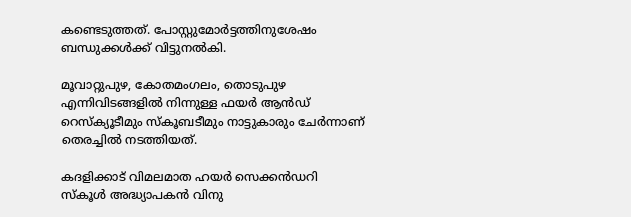കണ്ടെടുത്തത്. പോസ്റ്റുമോർട്ടത്തിനുശേഷം ബന്ധുക്കൾക്ക് വിട്ടുനൽകി.

മൂവാറ്റുപുഴ, കോതമംഗലം, തൊടുപുഴ എന്നിവിടങ്ങളിൽ നിന്നുള്ള ഫയർ ആൻഡ് റെസ്ക്യൂടീമും സ്കൂബടീമും നാട്ടുകാരും ചേർന്നാണ് തെരച്ചിൽ നടത്തിയത്.

കദളിക്കാട് വിമലമാത ഹയർ സെക്കൻഡറി സ്കൂൾ അദ്ധ്യാപകൻ വിനു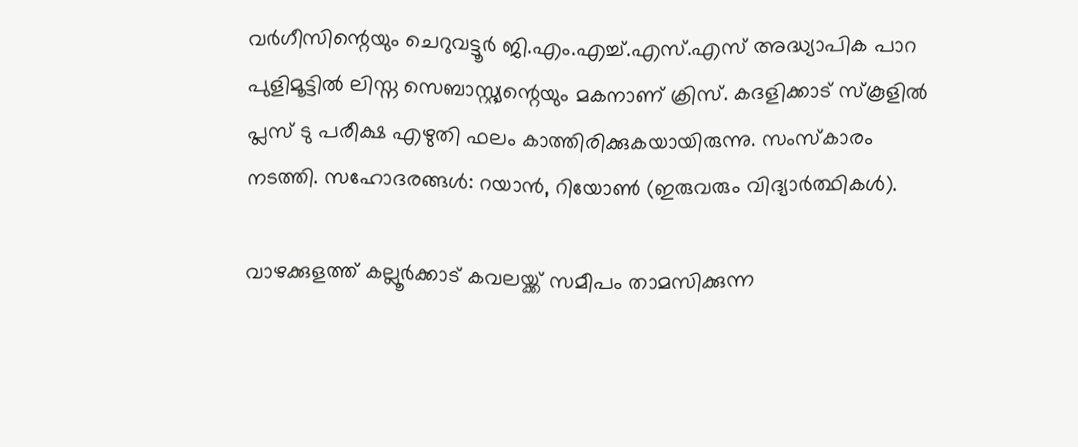വർഗീസിന്റെയും ചെറുവട്ടൂർ ജി.എം.എച്ച്.എസ്.എസ് അദ്ധ്യാപിക പാറ പുളിമൂട്ടിൽ ലിസ്ന സെബാസ്റ്റ്യന്റെയും മകനാണ് ക്രിസ്. കദളിക്കാട് സ്കൂളിൽ പ്ലസ് ടു പരീക്ഷ എഴുതി ഫലം കാത്തിരിക്കുകയായിരുന്നു. സംസ്കാരം നടത്തി. സഹോദരങ്ങൾ: റയാൻ, റിയോൺ (ഇരുവരും വിദ്യാർത്ഥികൾ).

വാഴക്കുളത്ത് കല്ലൂർക്കാട് കവലയ്ക്ക് സമീപം താമസിക്കുന്ന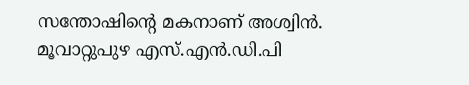സന്തോഷിന്റെ മകനാണ് അശ്വിൻ. മൂവാറ്റുപുഴ എസ്.എൻ.ഡി.പി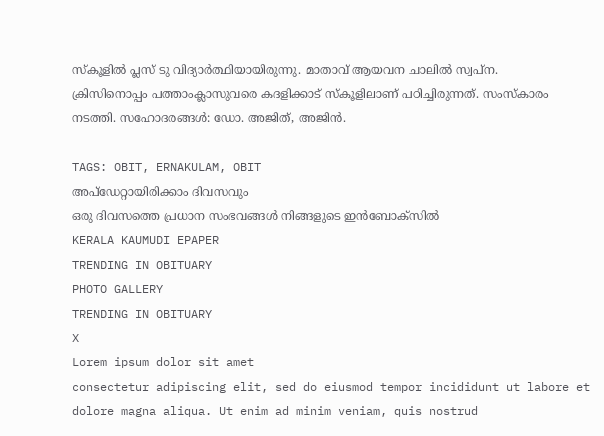സ്കൂളിൽ പ്ലസ് ടു വിദ്യാർത്ഥിയായിരുന്നു. മാതാവ് ആയവന ചാലിൽ സ്വപ്ന. ക്രിസിനൊപ്പം പത്താംക്ലാസുവരെ കദളിക്കാട് സ്കൂളിലാണ് പഠിച്ചിരുന്നത്. സംസ്കാരം നടത്തി. സഹോദരങ്ങൾ: ഡോ. അജിത്, അജിൻ.

TAGS: OBIT, ERNAKULAM, OBIT
അപ്ഡേറ്റായിരിക്കാം ദിവസവും
ഒരു ദിവസത്തെ പ്രധാന സംഭവങ്ങൾ നിങ്ങളുടെ ഇൻബോക്സിൽ
KERALA KAUMUDI EPAPER
TRENDING IN OBITUARY
PHOTO GALLERY
TRENDING IN OBITUARY
X
Lorem ipsum dolor sit amet
consectetur adipiscing elit, sed do eiusmod tempor incididunt ut labore et dolore magna aliqua. Ut enim ad minim veniam, quis nostrud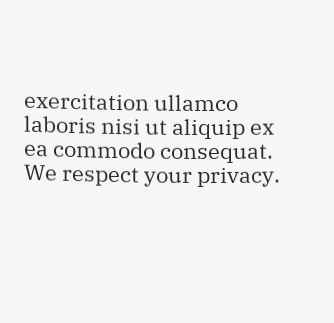exercitation ullamco laboris nisi ut aliquip ex ea commodo consequat.
We respect your privacy.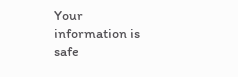Your information is safe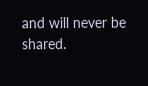and will never be shared.